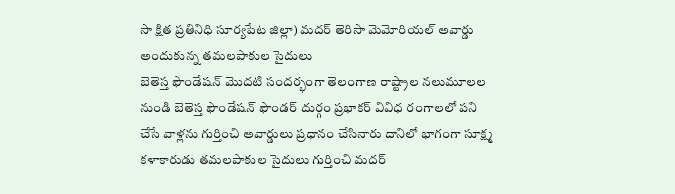సా క్షిత ప్రతినిధి సూర్యపేట జిల్లా) మదర్ తెరిసా మెమోరియల్ అవార్డు అందుకున్న తమలపాకుల సైదులు
బెతెస్త ఫౌండేషన్ మొదటి సందర్భంగా తెలంగాణ రాష్ట్రాల నలుమూలల నుండి బెతెస్త ఫౌండేషన్ ఫౌండర్ దుర్గం ప్రభాకర్ వివిధ రంగాలలో పని చేసే వాళ్లను గుర్తించి అవార్డులు ప్రధానం చేసినారు దానిలో భాగంగా సూక్ష్మ కళాకారుడు తమలపాకుల సైదులు గుర్తించి మదర్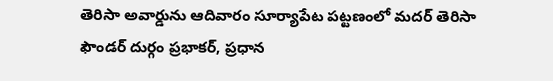తెరిసా అవార్డును ఆదివారం సూర్యాపేట పట్టణంలో మదర్ తెరిసా ఫౌండర్ దుర్గం ప్రభాకర్, ప్రధాన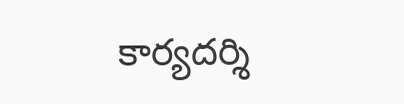కార్యదర్శి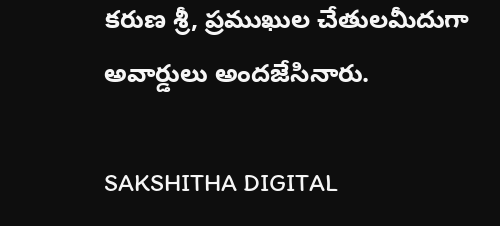కరుణ శ్రీ, ప్రముఖుల చేతులమీదుగా అవార్డులు అందజేసినారు.

SAKSHITHA DIGITAL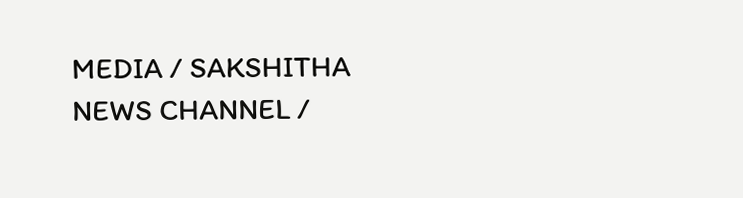MEDIA / SAKSHITHA NEWS CHANNEL /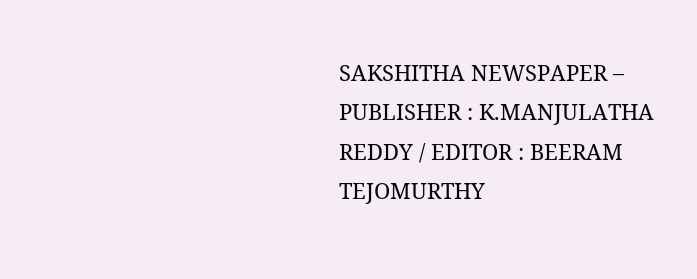SAKSHITHA NEWSPAPER – PUBLISHER : K.MANJULATHA REDDY / EDITOR : BEERAM TEJOMURTHY